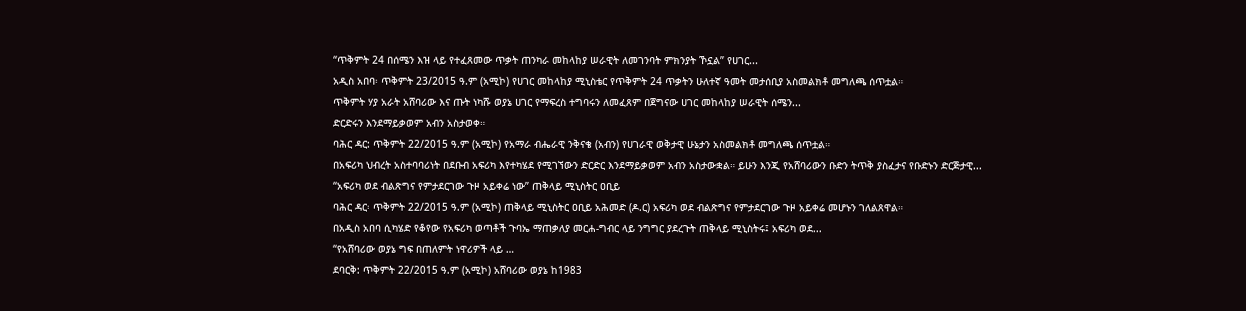“ጥቅምት 24 በሰሜን እዝ ላይ የተፈጸመው ጥቃት ጠንካራ መከላከያ ሠራዊት ለመገንባት ምክንያት ኾኗል” የሀገር...
አዲስ አበባ፡ ጥቅምት 23/2015 ዓ.ም (አሚኮ) የሀገር መከላከያ ሚኒስቴር የጥቅምት 24 ጥቃትን ሁለተኛ ዓመት መታሰቢያ አስመልክቶ መግለጫ ሰጥቷል።
ጥቅምት ሃያ አራት አሸባሪው እና ጡት ነካሹ ወያኔ ሀገር የማፍረስ ተግባሩን ለመፈጸም በጀግናው ሀገር መከላከያ ሠራዊት ሰሜን...
ድርድሩን እንደማይቃወም አብን አስታወቀ።
ባሕር ዳር: ጥቅምት 22/2015 ዓ.ም (አሚኮ) የአማራ ብሔራዊ ንቅናቄ (አብን) የሀገራዊ ወቅታዊ ሁኔታን አስመልክቶ መግለጫ ሰጥቷል።
በአፍሪካ ህብረት አስተባባሪነት በደቡብ አፍሪካ እየተካሄደ የሚገኘውን ድርድር እንደማይቃወም አብን አስታውቋል። ይሁን እንጂ የአሸባሪውን ቡድን ትጥቅ ያስፈታና የቡድኑን ድርጅታዊ...
“አፍሪካ ወደ ብልጽግና የምታደርገው ጉዞ አይቀሬ ነው” ጠቅላይ ሚኒስትር ዐቢይ
ባሕር ዳር፡ ጥቅምት 22/2015 ዓ.ም (አሚኮ) ጠቅላይ ሚኒስትር ዐቢይ አሕመድ (ዶ.ር) አፍሪካ ወደ ብልጽግና የምታደርገው ጉዞ አይቀሬ መሆኑን ገለልጸዋል።
በአዲስ አበባ ሲካሄድ የቆየው የአፍሪካ ወጣቶች ጉባኤ ማጠቃለያ መርሐ-ግብር ላይ ንግግር ያደረጉት ጠቅላይ ሚኒስትሩ፤ አፍሪካ ወደ...
“የአሸባሪው ወያኔ ግፍ በጠለምት ነዋሪዎች ላይ …
ደባርቅ: ጥቅምት 22/2015 ዓ.ም (አሚኮ) አሸባሪው ወያኔ ከ1983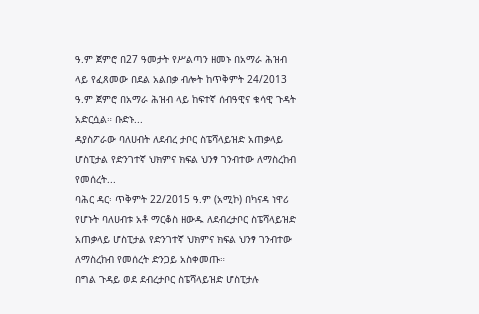ዓ.ም ጀምሮ በ27 ዓመታት የሥልጣን ዘመኑ በአማራ ሕዝብ ላይ የፈጸመው በደል አልበቃ ብሎት ከጥቅምት 24/2013 ዓ.ም ጀምሮ በአማራ ሕዝብ ላይ ከፍተኛ ሰብዓዊና ቁሳዊ ጉዳት አድርሷል። ቡድኑ...
ዳያስፖራው ባለሀብት ለደብረ ታቦር ስፔሻላይዝድ አጠቃላይ ሆስፒታል የድንገተኛ ህክምና ክፍል ህንፃ ገንብተው ለማስረከብ የመሰረት...
ባሕር ዳር፡ ጥቅምት 22/2015 ዓ.ም (አሚኮ) በካናዳ ነዋሪ የሆኑት ባለሀብቱ አቶ ማርቆስ ዘውዱ ለደብረታቦር ስፔሻላይዝድ አጠቃላይ ሆስፒታል የድንገተኛ ህክምና ክፍል ህንፃ ገንብተው ለማስረከብ የመሰረት ድንጋይ አስቀመጡ።
በግል ጉዳይ ወደ ደብረታቦር ስፔሻላይዝድ ሆስፒታሉ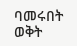ባመሩበት ወቅት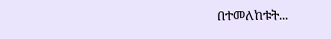በተመለከቱት...